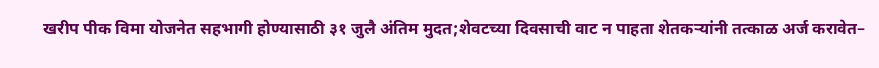खरीप पीक विमा योजनेत सहभागी होण्यासाठी ३१ जुलै अंतिम मुदत;शेवटच्या दिवसाची वाट न पाहता शेतकऱ्यांनी तत्काळ अर्ज करावेत–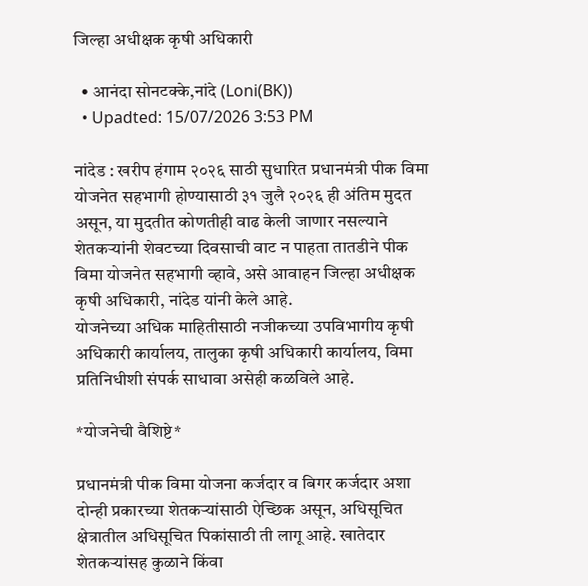जिल्हा अधीक्षक कृषी अधिकारी

  • आनंदा सोनटक्के,नांदे (Loni(BK))
  • Upadted: 15/07/2026 3:53 PM

नांदेड : खरीप हंगाम २०२६ साठी सुधारित प्रधानमंत्री पीक विमा योजनेत सहभागी होण्यासाठी ३१ जुलै २०२६ ही अंतिम मुदत असून, या मुदतीत कोणतीही वाढ केली जाणार नसल्याने शेतकऱ्यांनी शेवटच्या दिवसाची वाट न पाहता तातडीने पीक विमा योजनेत सहभागी व्हावे, असे आवाहन जिल्हा अधीक्षक कृषी अधिकारी, नांदेड यांनी केले आहे.
योजनेच्या अधिक माहितीसाठी नजीकच्या उपविभागीय कृषी अधिकारी कार्यालय, तालुका कृषी अधिकारी कार्यालय, विमा प्रतिनिधीशी संपर्क साधावा असेही कळविले आहे.

*योजनेची वैशिष्टे*

प्रधानमंत्री पीक विमा योजना कर्जदार व बिगर कर्जदार अशा दोन्ही प्रकारच्या शेतकऱ्यांसाठी ऐच्छिक असून, अधिसूचित क्षेत्रातील अधिसूचित पिकांसाठी ती लागू आहे. खातेदार शेतकऱ्यांसह कुळाने किंवा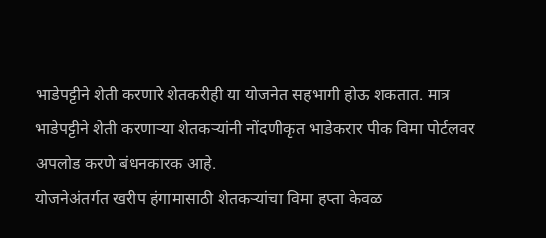भाडेपट्टीने शेती करणारे शेतकरीही या योजनेत सहभागी होऊ शकतात. मात्र भाडेपट्टीने शेती करणाऱ्या शेतकऱ्यांनी नोंदणीकृत भाडेकरार पीक विमा पोर्टलवर अपलोड करणे बंधनकारक आहे.
योजनेअंतर्गत खरीप हंगामासाठी शेतकऱ्यांचा विमा हप्ता केवळ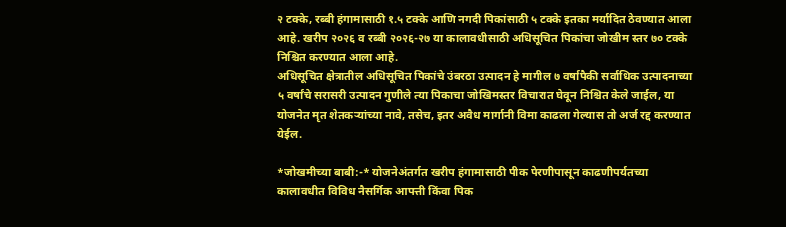२ टक्के, रब्बी हंगामासाठी १.५ टक्के आणि नगदी पिकांसाठी ५ टक्के इतका मर्यादित ठेवण्यात आला आहे. खरीप २०२६ व रब्बी २०२६-२७ या कालावधीसाठी अधिसूचित पिकांचा जोखीम स्तर ७० टक्के निश्चित करण्यात आला आहे.
अधिसूचित क्षेत्रातील अधिसूचित पिकांचे उंबरठा उत्पादन हे मागील ७ वर्षापैकी सर्वाधिक उत्पादनाच्या ५ वर्षांचे सरासरी उत्पादन गुणीले त्या पिकाचा जोखिमस्तर विचारात घेवून निश्चित केले जाईल, या योजनेत मृत शेतकऱ्यांच्या नावे, तसेच, इतर अवैध मार्गानी विमा काढला गेल्यास तो अर्ज रद्द करण्यात येईल.

*जोखमीच्या बाबी:-* योजनेअंतर्गत खरीप हंगामासाठी पीक पेरणीपासून काढणीपर्यतच्या कालावधीत विविध नैसर्गिक आपत्ती किंवा पिक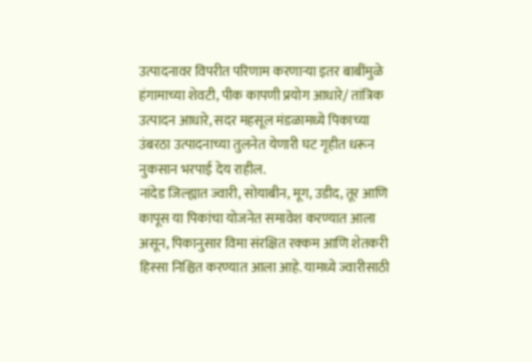उत्पादनावर विपरीत परिणाम करणाऱ्या इतर बाबींमुळे हंगामाच्या शेवटी, पीक कापणी प्रयोग आधारे/ तांत्रिक उत्पादन आधारे, सदर महसूल मंडळामध्ये पिकाच्या उंबरठा उत्पादनाच्या तुलनेत येणारी घट गृहीत धरून नुकसान भरपाई देय राहील.
नांदेड जिल्ह्यात ज्वारी, सोयाबीन, मूग, उडीद, तूर आणि कापूस या पिकांचा योजनेत समावेश करण्यात आला असून, पिकानुसार विमा संरक्षित रक्कम आणि शेतकरी हिस्सा निश्चित करण्यात आला आहे. यामध्ये ज्वारीसाठी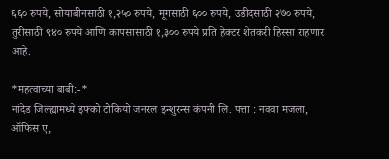६६० रुपये, सोयाबीनसाठी १,२५० रुपये, मूगसाठी ६०० रुपये, उडीदसाठी २७० रुपये, तुरीसाठी ९४० रुपये आणि कापसासाठी १,३०० रुपये प्रति हेक्टर शेतकरी हिस्सा राहणार आहे.

*महत्वाच्या बाबी:-*
नांदेड जिल्ह्यामध्ये इफ्को टोकियो जनरल इन्शुरन्स कंपनी लि. पत्ता : नववा मजला, ऑफिस ए,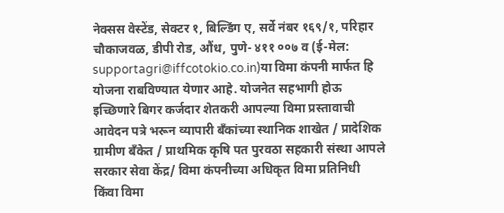नेक्सस वेस्टेंड, सेक्टर १, बिल्डिंग ए, सर्वे नंबर १६९/१, परिहार चौकाजवळ, डीपी रोड, औंध, पुणे- ४११ ००७ व (ई-मेल: supportagri@iffcotokio.co.in)या विमा कंपनी मार्फत हि योजना राबविण्यात येणार आहे. योजनेत सहभागी होऊ इच्छिणारे बिगर कर्जदार शेतकरी आपल्या विमा प्रस्तावाची आवेदन पत्रे भरून व्यापारी बँकांच्या स्थानिक शाखेत / प्रादेशिक ग्रामीण बँकेत / प्राथमिक कृषि पत पुरवठा सहकारी संस्था आपले सरकार सेवा केंद्र/ विमा कंपनीच्या अधिकृत विमा प्रतिनिधी किंवा विमा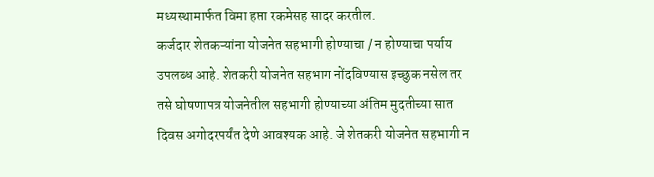मध्यस्थामार्फत विमा हप्ता रकमेसह सादर करतील.
कर्जदार शेतकऱ्यांना योजनेत सहभागी होण्याचा / न होण्याचा पर्याय उपलब्ध आहे. शेतकरी योजनेत सहभाग नोंदविण्यास इच्छुक नसेल तर तसे घोषणापत्र योजनेतील सहभागी होण्याच्या अंतिम मुदतीच्या सात दिवस अगोदरपर्यंत देणे आवश्यक आहे. जे शेतकरी योजनेत सहभागी न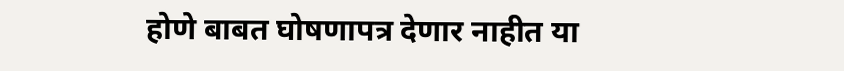होणे बाबत घोषणापत्र देणार नाहीत या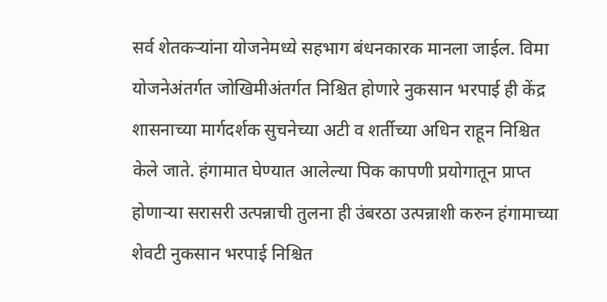सर्व शेतकऱ्यांना योजनेमध्ये सहभाग बंधनकारक मानला जाईल. विमा योजनेअंतर्गत जोखिमीअंतर्गत निश्चित होणारे नुकसान भरपाई ही केंद्र शासनाच्या मार्गदर्शक सुचनेच्या अटी व शर्तीच्या अधिन राहून निश्चित केले जाते. हंगामात घेण्यात आलेल्या पिक कापणी प्रयोगातून प्राप्त होणाऱ्या सरासरी उत्पन्नाची तुलना ही उंबरठा उत्पन्नाशी करुन हंगामाच्या शेवटी नुकसान भरपाई निश्चित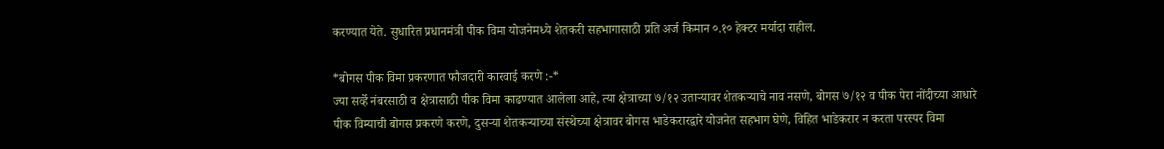करण्यात येते. सुधारित प्रधानमंत्री पीक विमा योजनेमध्ये शेतकरी सहभागासाठी प्रति अर्ज किमान ०.१० हेक्टर मर्यादा राहील.

*बोगस पीक विमा प्रकरणात फौजदारी कारवाई करणे :-*
ज्या सर्व्हे नंबरसाठी व क्षेत्रासाठी पीक विमा काढण्यात आलेला आहे, त्या क्षेत्राच्या ७/१२ उताऱ्यावर शेतकऱ्याचे नाव नसणे, बोगस ७/१२ व पीक पेरा नोंदीच्या आधारे पीक विम्याची बोगस प्रकरणे करणे, दुसऱ्या शेतकऱ्याच्या संस्थेच्या क्षेत्रावर बोगस भाडेकरारद्वारे योजनेत सहभाग घेणे, विहित भाडेकरार न करता परस्पर विमा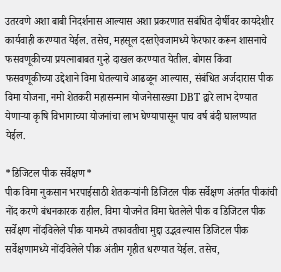उतरवणे अशा बाबी निदर्शनास आल्यास अशा प्रकरणात सबंधित दोर्षीवर कायदेशीर कार्यवाही करण्यात येईल. तसेच, महसूल दस्तऐवजामध्ये फेरफार करून शासनाचे फसवणूकीच्या प्रयत्नाबाबत गुन्हे दाखल करण्यात येतील. बोगस किंवा फसवणूकीच्या उद्देशाने विमा घेतल्याचे आढळून आल्यास, संबंधित अर्जदारास पीक विमा योजना, नमो शेतकरी महासन्मान योजनेसारख्या DBT द्वारे लाभ देण्यात येणाऱ्या कृषि विभागाच्या योजनांचा लाभ घेण्यापासून पाच वर्ष बंदी घालण्यात येईल.

*डिजिटल पीक सर्वेक्षण*
पीक विमा नुकसान भरपाईसाठी शेतकऱ्यांनी डिजिटल पीक सर्वेक्षण अंतर्गत पीकांची नोंद करणे बंधनकारक राहील. विमा योजनेत विमा घेतलेले पीक व डिजिटल पीक सर्वेक्षण नोंदविलेले पीक यामध्ये तफावतीचा मुद्दा उद्भवल्यास डिजिटल पीक सर्वेक्षणामध्ये नोंदविलेले पीक अंतीम गृहीत धरण्यात येईल. तसेच,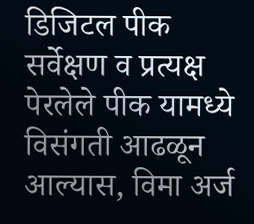डिजिटल पीक सर्वेक्षण व प्रत्यक्ष पेरलेले पीक यामध्ये विसंगती आढळून आल्यास, विमा अर्ज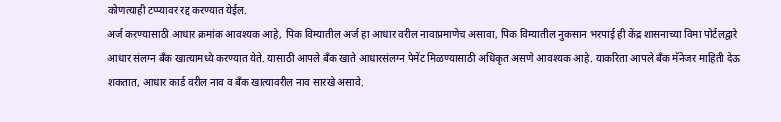कोणत्याही टप्प्यावर रद्द करण्यात येईल.
अर्ज करण्यासाठी आधार क्रमांक आवश्यक आहे, पिक विम्यातील अर्ज हा आधार वरील नावाप्रमाणेच असावा, पिक विम्यातील नुकसान भरपाई ही केंद्र शासनाच्या विमा पोर्टलद्वारे आधार संलग्न बँक खात्यामध्ये करण्यात येते. यासाठी आपले बँक खाते आधारसंलग्न पेमेंट मिळण्यासाठी अधिकृत असणे आवश्यक आहे. याकरिता आपले बँक मॅनेजर माहिती देऊ शकतात, आधार कार्ड वरील नाव व बँक खात्यावरील नाव सारखे असावे.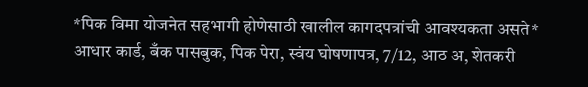*पिक विमा योजनेत सहभागी होणेसाठी खालील कागदपत्रांची आवश्यकता असते*
आधार कार्ड, बँक पासबुक, पिक पेरा, स्वंय घोषणापत्र, 7/12, आठ अ, शेतकरी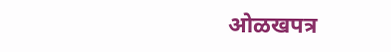ओळखपत्र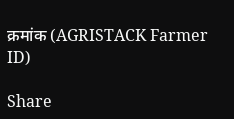क्रमांक (AGRISTACK Farmer ID)

Share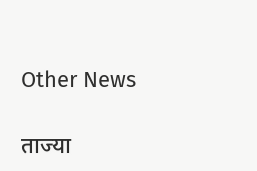Other News

ताज्या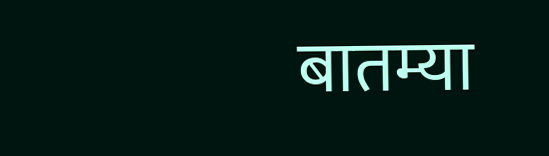बातम्या